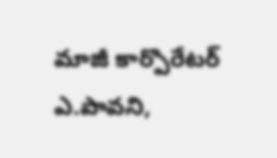మాజీ కార్పొరేటర్ ఎ.పావని,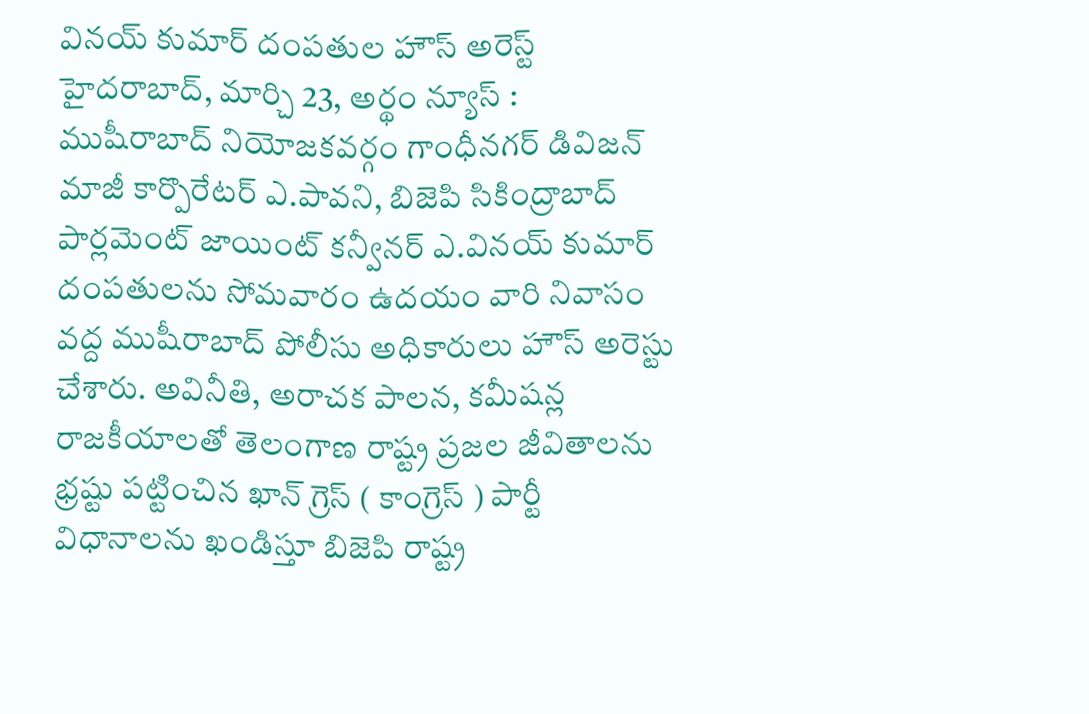వినయ్ కుమార్ దంపతుల హౌస్ అరెస్ట్
హైదరాబాద్, మార్చి 23, అర్థం న్యూస్ : ముషీరాబాద్ నియోజకవర్గం గాంధీనగర్ డివిజన్ మాజీ కార్పొరేటర్ ఎ.పావని, బిజెపి సికింద్రాబాద్ పార్లమెంట్ జాయింట్ కన్వీనర్ ఎ.వినయ్ కుమార్ దంపతులను సోమవారం ఉదయం వారి నివాసం వద్ద ముషీరాబాద్ పోలీసు అధికారులు హౌస్ అరెస్టు చేశారు. అవినీతి, అరాచక పాలన, కమీషన్ల రాజకీయాలతో తెలంగాణ రాష్ట్ర ప్రజల జీవితాలను భ్రష్టు పట్టించిన ఖాన్ గ్రెస్ ( కాంగ్రెస్ ) పార్టీ విధానాలను ఖండిస్తూ బిజెపి రాష్ట్ర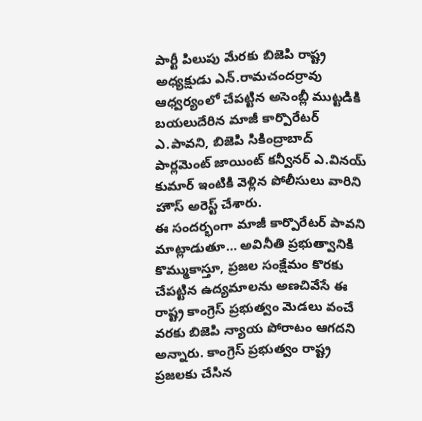పార్టీ పిలుపు మేరకు బిజెపి రాష్ట్ర అధ్యక్షుడు ఎన్.రామచందర్రావు ఆధ్వర్యంలో చేపట్టిన అసెంబ్లీ ముట్టడికి బయలుదేరిన మాజీ కార్పొరేటర్ ఎ.పావని, బిజెపి సికింద్రాబాద్ పార్లమెంట్ జాయింట్ కన్వీనర్ ఎ.వినయ్ కుమార్ ఇంటికి వెళ్లిన పోలీసులు వారిని హౌస్ అరెస్ట్ చేశారు.
ఈ సందర్భంగా మాజీ కార్పొరేటర్ పావని మాట్లాడుతూ… అవినీతి ప్రభుత్వానికి కొమ్ముకాస్తూ, ప్రజల సంక్షేమం కొరకు చేపట్టిన ఉద్యమాలను అణచివేసే ఈ రాష్ట్ర కాంగ్రెస్ ప్రభుత్వం మెడలు వంచే వరకు బిజెపి న్యాయ పోరాటం ఆగదని అన్నారు. కాంగ్రెస్ ప్రభుత్వం రాష్ట్ర ప్రజలకు చేసిన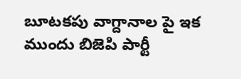బూటకపు వాగ్దానాల పై ఇక ముందు బిజెపి పార్టీ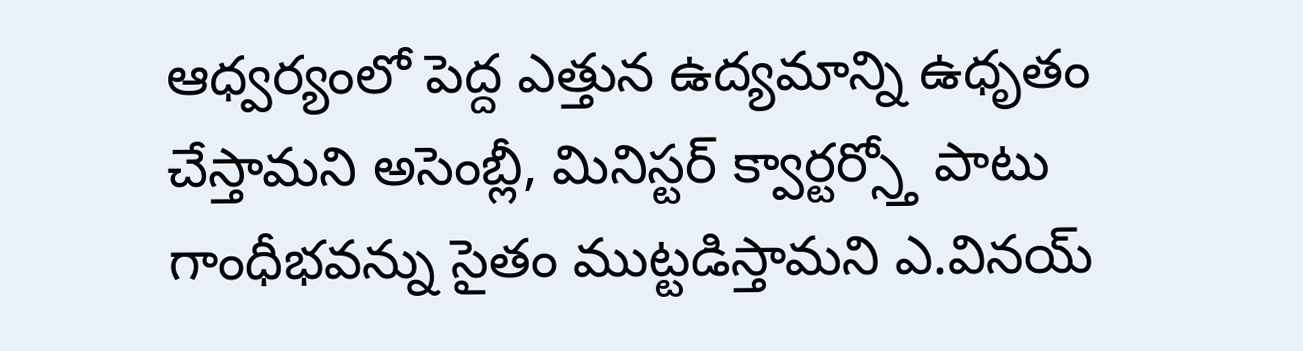ఆధ్వర్యంలో పెద్ద ఎత్తున ఉద్యమాన్ని ఉధృతం చేస్తామని అసెంబ్లీ, మినిస్టర్ క్వార్టర్స్తో పాటు గాంధీభవన్ను సైతం ముట్టడిస్తామని ఎ.వినయ్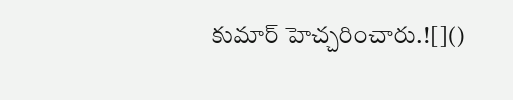కుమార్ హెచ్చరించారు.![]()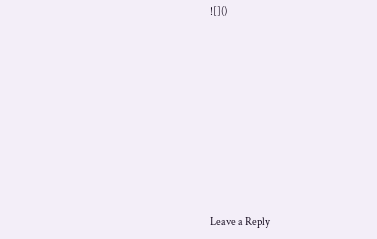![]()














Leave a Reply